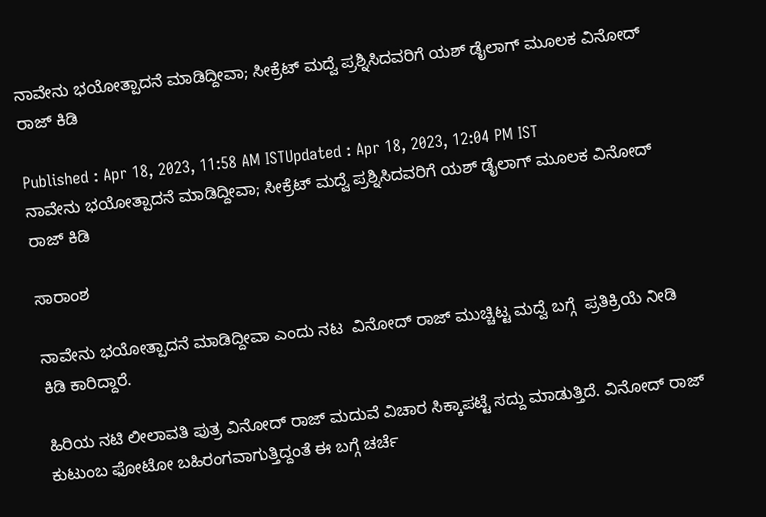ನಾವೇನು ಭಯೋತ್ಪಾದನೆ ಮಾಡಿದ್ದೀವಾ; ಸೀಕ್ರೆಟ್ ಮದ್ವೆ ಪ್ರಶ್ನಿಸಿದವರಿಗೆ ಯಶ್ ಡೈಲಾಗ್ ಮೂಲಕ ವಿನೋದ್ ರಾಜ್ ಕಿಡಿ

Published : Apr 18, 2023, 11:58 AM ISTUpdated : Apr 18, 2023, 12:04 PM IST
ನಾವೇನು ಭಯೋತ್ಪಾದನೆ ಮಾಡಿದ್ದೀವಾ; ಸೀಕ್ರೆಟ್ ಮದ್ವೆ ಪ್ರಶ್ನಿಸಿದವರಿಗೆ ಯಶ್ ಡೈಲಾಗ್ ಮೂಲಕ ವಿನೋದ್ ರಾಜ್ ಕಿಡಿ

ಸಾರಾಂಶ

ನಾವೇನು ಭಯೋತ್ಪಾದನೆ ಮಾಡಿದ್ದೀವಾ ಎಂದು ನಟ  ವಿನೋದ್ ರಾಜ್ ಮುಚ್ಚಿಟ್ಟ ಮದ್ವೆ ಬಗ್ಗೆ  ಪ್ರತಿಕ್ರಿಯೆ ನೀಡಿ ಕಿಡಿ ಕಾರಿದ್ದಾರೆ.

ಹಿರಿಯ ನಟಿ ಲೀಲಾವತಿ ಪುತ್ರ ವಿನೋದ್ ರಾಜ್ ಮದುವೆ ವಿಚಾರ ಸಿಕ್ಕಾಪಟ್ಟೆ ಸದ್ದು ಮಾಡುತ್ತಿದೆ. ವಿನೋದ್ ರಾಜ್ ಕುಟುಂಬ ಫೋಟೋ ಬಹಿರಂಗವಾಗುತ್ತಿದ್ದಂತೆ ಈ ಬಗ್ಗೆ ಚರ್ಚೆ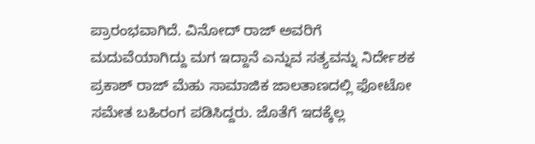ಪ್ರಾರಂಭವಾಗಿದೆ. ವಿನೋದ್ ರಾಜ್ ಅವರಿಗೆ ಮದುವೆಯಾಗಿದ್ದು ಮಗ ಇದ್ದಾನೆ ಎನ್ನುವ ಸತ್ಯವನ್ನು ನಿರ್ದೇಶಕ ಪ್ರಕಾಶ್ ರಾಜ್ ಮೆಹು ಸಾಮಾಜಿಕ ಜಾಲತಾಣದಲ್ಲಿ ಫೋಟೋ ಸಮೇತ ಬಹಿರಂಗ ಪಡಿಸಿದ್ದರು. ಜೊತೆಗೆ ಇದಕ್ಕೆಲ್ಲ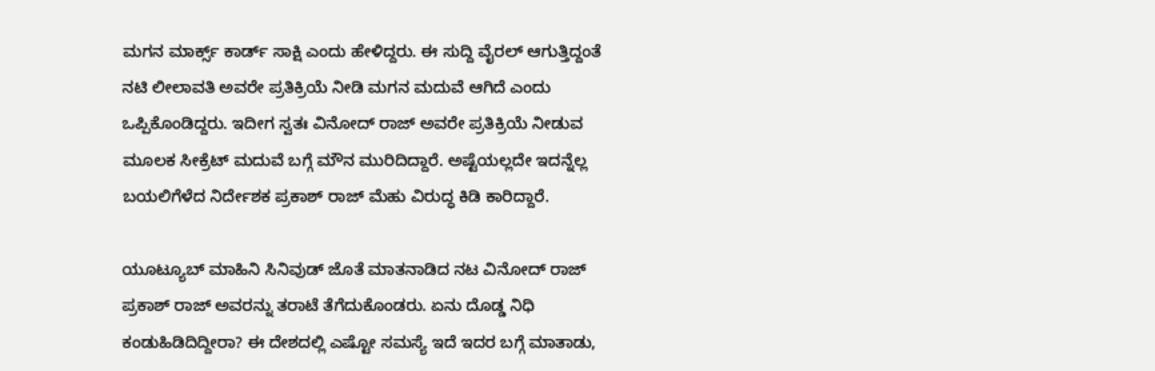ಮಗನ ಮಾರ್ಕ್ಸ್ ಕಾರ್ಡ್ ಸಾಕ್ಷಿ ಎಂದು ಹೇಳಿದ್ದರು. ಈ ಸುದ್ದಿ ವೈರಲ್ ಆಗುತ್ತಿದ್ದಂತೆ ನಟಿ ಲೀಲಾವತಿ ಅವರೇ ಪ್ರತಿಕ್ರಿಯೆ ನೀಡಿ ಮಗನ ಮದುವೆ ಆಗಿದೆ ಎಂದು ಒಪ್ಪಿಕೊಂಡಿದ್ದರು. ಇದೀಗ ಸ್ವತಃ ವಿನೋದ್ ರಾಜ್ ಅವರೇ ಪ್ರತಿಕ್ರಿಯೆ ನೀಡುವ ಮೂಲಕ ಸೀಕ್ರೆಟ್ ಮದುವೆ ಬಗ್ಗೆ ಮೌನ ಮುರಿದಿದ್ದಾರೆ. ಅಷ್ಟೆಯಲ್ಲದೇ ಇದನ್ನೆಲ್ಲ ಬಯಲಿಗೆಳೆದ ನಿರ್ದೇಶಕ ಪ್ರಕಾಶ್ ರಾಜ್ ಮೆಹು ವಿರುದ್ಧ ಕಿಡಿ ಕಾರಿದ್ದಾರೆ.

ಯೂಟ್ಯೂಬ್ ಮಾಹಿನಿ ಸಿನಿವುಡ್ ಜೊತೆ ಮಾತನಾಡಿದ ನಟ ವಿನೋದ್ ರಾಜ್ ಪ್ರಕಾಶ್ ರಾಜ್ ಅವರನ್ನು ತರಾಟೆ ತೆಗೆದುಕೊಂಡರು. ಏನು ದೊಡ್ಡ ನಿಧಿ ಕಂಡುಹಿಡಿದಿದ್ದೀರಾ? ಈ ದೇಶದಲ್ಲಿ ಎಷ್ಟೋ ಸಮಸ್ಯೆ ಇದೆ ಇದರ ಬಗ್ಗೆ ಮಾತಾಡು,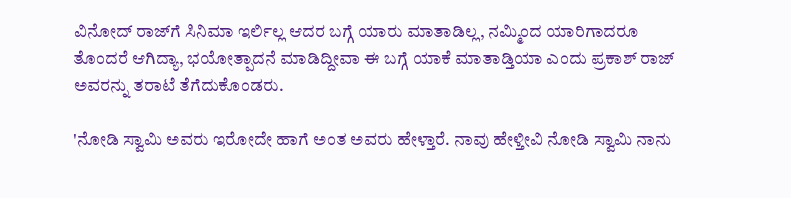ವಿನೋದ್ ರಾಜ್‌ಗೆ ಸಿನಿಮಾ ಇರ್ಲಿಲ್ಲ ಆದರ ಬಗ್ಗೆ ಯಾರು ಮಾತಾಡಿಲ್ಲ, ನಮ್ಮಿಂದ ಯಾರಿಗಾದರೂ ತೊಂದರೆ ಆಗಿದ್ಯಾ, ಭಯೋತ್ಪಾದನೆ ಮಾಡಿದ್ದೀವಾ ಈ ಬಗ್ಗೆ ಯಾಕೆ ಮಾತಾಡ್ತಿಯಾ ಎಂದು ಪ್ರಕಾಶ್ ರಾಜ್ ಅವರನ್ನು ತರಾಟೆ ತೆಗೆದುಕೊಂಡರು.

'ನೋಡಿ ಸ್ವಾಮಿ ಅವರು ಇರೋದೇ ಹಾಗೆ ಅಂತ ಅವರು ಹೇಳ್ತಾರೆ. ನಾವು ಹೇಳ್ತೀವಿ ನೋಡಿ ಸ್ವಾಮಿ ನಾನು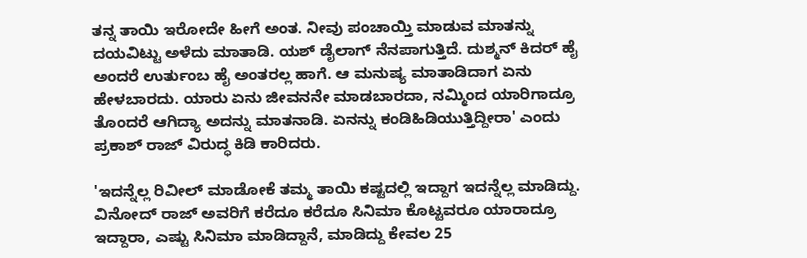ತನ್ನ ತಾಯಿ ಇರೋದೇ ಹೀಗೆ ಅಂತ. ನೀವು ಪಂಚಾಯ್ತಿ ಮಾಡುವ ಮಾತನ್ನು ದಯವಿಟ್ಟು ಅಳೆದು ಮಾತಾಡಿ. ಯಶ್ ಡೈಲಾಗ್ ನೆನಪಾಗುತ್ತಿದೆ. ದುಶ್ಮನ್ ಕಿದರ್ ಹೈ ಅಂದರೆ ಉರ್ತುಂಬ ಹೈ ಅಂತರಲ್ಲ ಹಾಗೆ. ಆ ಮನುಷ್ಯ ಮಾತಾಡಿದಾಗ ಏನು ಹೇಳಬಾರದು. ಯಾರು ಏನು ಜೀವನನೇ ಮಾಡಬಾರದಾ, ನಮ್ಮಿಂದ ಯಾರಿಗಾದ್ರೂ ತೊಂದರೆ ಆಗಿದ್ಯಾ ಅದನ್ನು ಮಾತನಾಡಿ. ಏನನ್ನು ಕಂಡಿಹಿಡಿಯುತ್ತಿದ್ದೀರಾ' ಎಂದು ಪ್ರಕಾಶ್ ರಾಜ್‌ ವಿರುದ್ಧ ಕಿಡಿ ಕಾರಿದರು.

'ಇದನ್ನೆಲ್ಲ ರಿವೀಲ್ ಮಾಡೋಕೆ ತಮ್ಮ ತಾಯಿ ಕಷ್ಟದಲ್ಲಿ ಇದ್ದಾಗ ಇದನ್ನೆಲ್ಲ ಮಾಡಿದ್ದು. ವಿನೋದ್ ರಾಜ್ ಅವರಿಗೆ ಕರೆದೂ ಕರೆದೂ ಸಿನಿಮಾ ಕೊಟ್ಟವರೂ ಯಾರಾದ್ರೂ ಇದ್ದಾರಾ, ಎಷ್ಟು ಸಿನಿಮಾ ಮಾಡಿದ್ದಾನೆ, ಮಾಡಿದ್ದು ಕೇವಲ 25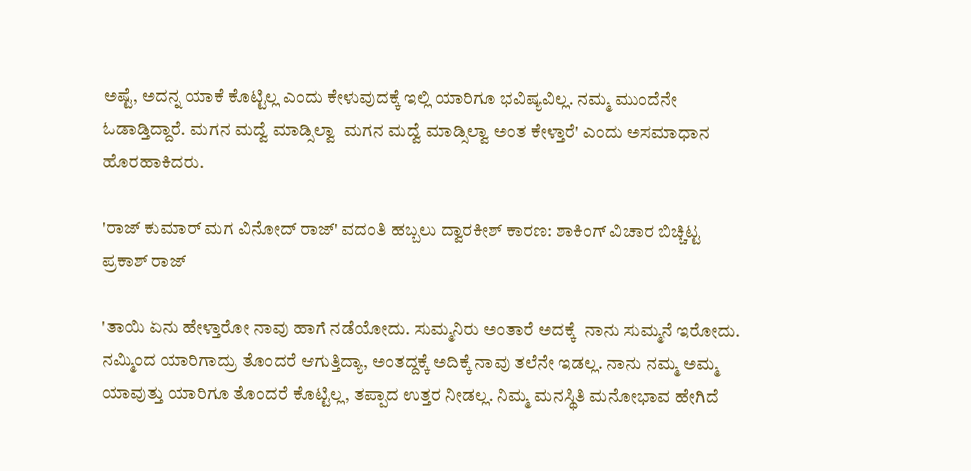ಅಷ್ಟೆ, ಅದನ್ನ ಯಾಕೆ ಕೊಟ್ಟಿಲ್ಲ ಎಂದು ಕೇಳುವುದಕ್ಕೆ ಇಲ್ಲಿ ಯಾರಿಗೂ ಭವಿಷ್ಯವಿಲ್ಲ. ನಮ್ಮ ಮುಂದೆನೇ ಓಡಾಡ್ತಿದ್ದಾರೆ. ಮಗನ ಮದ್ವೆ ಮಾಡ್ಸಿಲ್ವಾ  ಮಗನ ಮದ್ವೆ ಮಾಡ್ಸಿಲ್ವಾ ಅಂತ ಕೇಳ್ತಾರೆ' ಎಂದು ಅಸಮಾಧಾನ ಹೊರಹಾಕಿದರು.

'ರಾಜ್ ಕುಮಾರ್ ಮಗ ವಿನೋದ್ ರಾಜ್' ವದಂತಿ ಹಬ್ಬಲು ದ್ವಾರಕೀಶ್ ಕಾರಣ: ಶಾಕಿಂಗ್ ವಿಚಾರ ಬಿಚ್ಚಿಟ್ಟ ಪ್ರಕಾಶ್ ರಾಜ್

'ತಾಯಿ ಏನು ಹೇಳ್ತಾರೋ ನಾವು ಹಾಗೆ ನಡೆಯೋದು. ಸುಮ್ಮನಿರು ಅಂತಾರೆ ಅದಕ್ಕೆ  ನಾನು ಸುಮ್ಮನೆ ಇರೋದು. ನಮ್ಮಿಂದ ಯಾರಿಗಾದ್ರು ತೊಂದರೆ ಆಗುತ್ತಿದ್ಯಾ, ಅಂತದ್ದಕ್ಕೆ ಅದಿಕ್ಕೆ ನಾವು ತಲೆನೇ ಇಡಲ್ಲ. ನಾನು ನಮ್ಮ ಅಮ್ಮ ಯಾವುತ್ತು ಯಾರಿಗೂ ತೊಂದರೆ ಕೊಟ್ಟಿಲ್ಲ, ತಪ್ಪಾದ ಉತ್ತರ ನೀಡಲ್ಲ. ನಿಮ್ಮ ಮನಸ್ಥಿತಿ ಮನೋಭಾವ ಹೇಗಿದೆ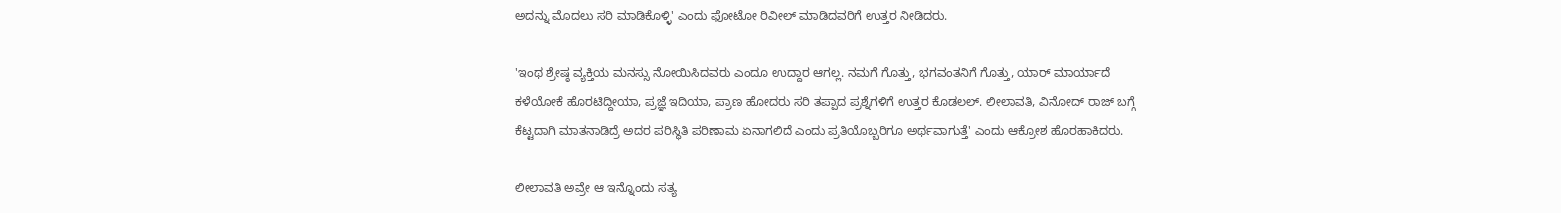ಅದನ್ನು ಮೊದಲು ಸರಿ ಮಾಡಿಕೊಳ್ಳಿ' ಎಂದು ಫೋಟೋ ರಿವೀಲ್ ಮಾಡಿದವರಿಗೆ ಉತ್ತರ ನೀಡಿದರು.

'ಇಂಥ ಶ್ರೇಷ್ಠ ವ್ಯಕ್ತಿಯ ಮನಸ್ಸು ನೋಯಿಸಿದವರು ಎಂದೂ ಉದ್ದಾರ ಆಗಲ್ಲ. ನಮಗೆ ಗೊತ್ತು, ಭಗವಂತನಿಗೆ ಗೊತ್ತು, ಯಾರ್ ಮಾರ್ಯಾದೆ ಕಳೆಯೋಕೆ ಹೊರಟಿದ್ದೀಯಾ, ಪ್ರಜ್ಞೆ ಇದಿಯಾ, ಪ್ರಾಣ ಹೋದರು ಸರಿ ತಪ್ಪಾದ ಪ್ರಶ್ನೆಗಳಿಗೆ ಉತ್ತರ ಕೊಡಲಲ್. ಲೀಲಾವತಿ, ವಿನೋದ್ ರಾಜ್ ಬಗ್ಗೆ ಕೆಟ್ಟದಾಗಿ ಮಾತನಾಡಿದ್ರೆ ಅದರ ಪರಿಸ್ಥಿತಿ ಪರಿಣಾಮ ಏನಾಗಲಿದೆ ಎಂದು ಪ್ರತಿಯೊಬ್ಬರಿಗೂ ಅರ್ಥವಾಗುತ್ತೆ' ಎಂದು ಆಕ್ರೋಶ ಹೊರಹಾಕಿದರು.

ಲೀಲಾವತಿ ಅವ್ರೇ ಆ ಇನ್ನೊಂದು ಸತ್ಯ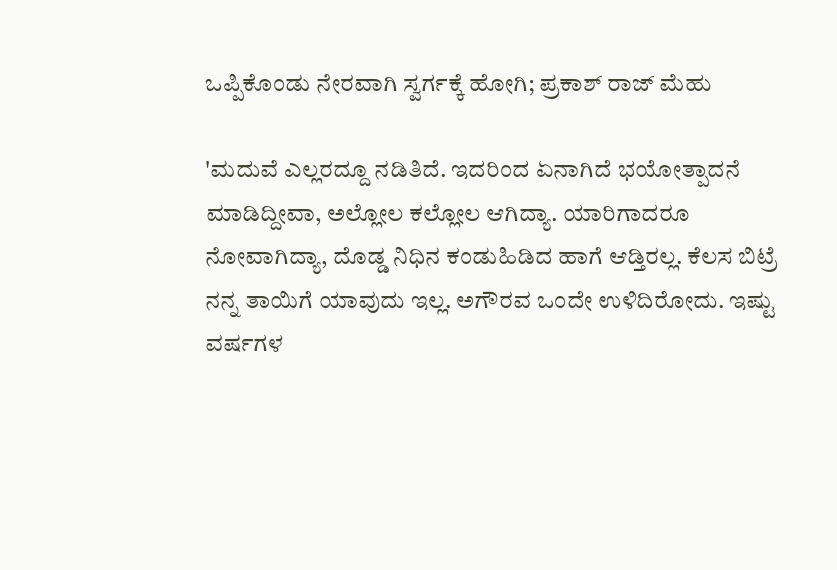ಒಪ್ಪಿಕೊಂಡು ನೇರವಾಗಿ ಸ್ವರ್ಗಕ್ಕೆ ಹೋಗಿ; ಪ್ರಕಾಶ್ ರಾಜ್ ಮೆಹು

'ಮದುವೆ ಎಲ್ಲರದ್ದೂ ನಡಿತಿದೆ. ಇದರಿಂದ ಏನಾಗಿದೆ ಭಯೋತ್ಪಾದನೆ ಮಾಡಿದ್ದೀವಾ, ಅಲ್ಲೋಲ ಕಲ್ಲೋಲ ಆಗಿದ್ಯಾ. ಯಾರಿಗಾದರೂ ನೋವಾಗಿದ್ಯಾ, ದೊಡ್ಡ ನಿಧಿನ ಕಂಡುಹಿಡಿದ ಹಾಗೆ ಆಡ್ತಿರಲ್ಲ. ಕೆಲಸ ಬಿಟ್ರೆ ನನ್ನ ತಾಯಿಗೆ ಯಾವುದು ಇಲ್ಲ. ಅಗೌರವ ಒಂದೇ ಉಳಿದಿರೋದು. ಇಷ್ಟು ವರ್ಷಗಳ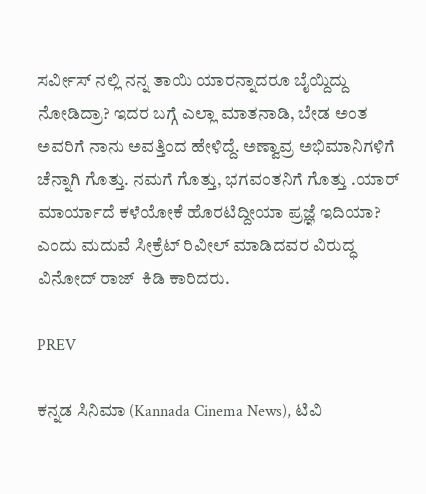ಸರ್ವೀಸ್ ನಲ್ಲಿ ನನ್ನ ತಾಯಿ ಯಾರನ್ನಾದರೂ ಬೈಯ್ದಿದ್ದು ನೋಡಿದ್ರಾ? ಇದರ ಬಗ್ಗೆ ಎಲ್ಲಾ ಮಾತನಾಡಿ, ಬೇಡ ಅಂತ ಅವರಿಗೆ ನಾನು ಅವತ್ತಿಂದ ಹೇಳಿದ್ದೆ. ಅಣ್ವಾವ್ರ ಅಭಿಮಾನಿಗಳಿಗೆ ಚೆನ್ನಾಗಿ ಗೊತ್ತು. ನಮಗೆ ಗೊತ್ತು, ಭಗವಂತನಿಗೆ ಗೊತ್ತು .ಯಾರ್ ಮಾರ್ಯಾದೆ ಕಳೆಯೋಕೆ ಹೊರಟಿದ್ದೀಯಾ ಪ್ರಜ್ಞೆ ಇದಿಯಾ? ಎಂದು ಮದುವೆ ಸೀಕ್ರೆಟ್ ರಿವೀಲ್ ಮಾಡಿದವರ ವಿರುದ್ಧ ವಿನೋದ್ ರಾಜ್  ಕಿಡಿ ಕಾರಿದರು.

PREV

ಕನ್ನಡ ಸಿನಿಮಾ (Kannada Cinema News), ಟಿವಿ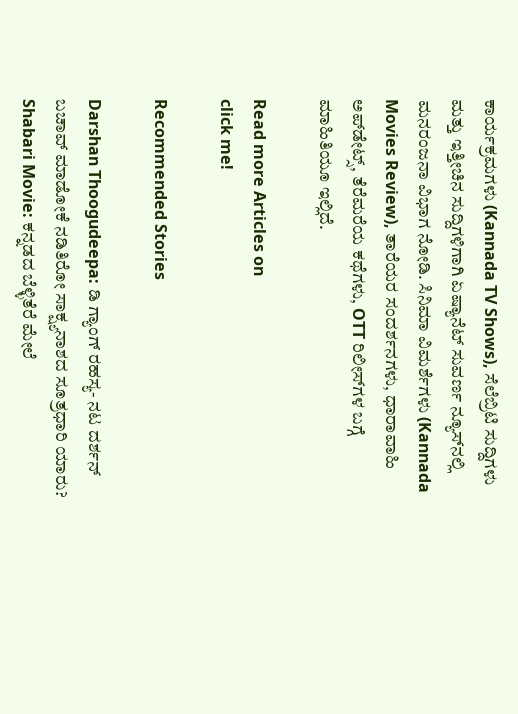ಕಾರ್ಯಕ್ರಮಗಳು (Kannada TV Shows), ಸೆಲೆಬ್ರಿಟಿ ಸುದ್ದಿಗಳು ಮತ್ತು ಇತ್ತೀಚಿನ ಸುದ್ದಿಗಳಿಗಾಗಿ ಏಷ್ಯಾನೆಟ್ ಸುವರ್ಣ ನ್ಯೂಸ್‌ನಲ್ಲಿ ಮನರಂಜನಾ ವಿಭಾಗ ನೋಡಿ. ಸಿನಿಮಾ ವಿಮರ್ಶೆಗಳು (Kannada Movies Review), ತಾರೆಯರ ಸಂದರ್ಶನಗಳು, ಧಾರಾವಾಹಿ ಅಪ್‌ಡೇಟ್ಸ್‌, ತೆರೆಮರೆಯ ಕಥೆಗಳು, OTT ರಿಲೀಸ್‌ಗಳ ಬಗ್ಗೆ ಮಾಹಿತಿಯೂ ಇಲ್ಲಿದೆ.

Read more Articles on
click me!

Recommended Stories

Darshan Thoogudeepa: ಡಿ ಗ್ಯಾಂಗ್ ರಹಸ್ಯ- ನಟ ದರ್ಶನ್ ಬಚಾವ್ ಮಾಡೋಕೆ ನಡಿತಿರೋ ಸಾಕ್ಷ್ಯನಾಶದ ಸೂತ್ರಧಾರಿ ಯಾರು?
Shabari Movie: ಕನ್ನಡದ ಬೆಳ್ಳಿತೆರೆ ಮೇಲೆ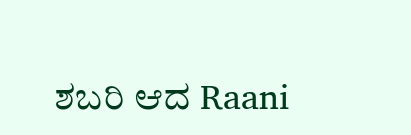ಶಬರಿ ಆದ Raani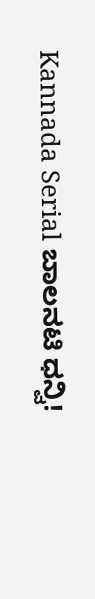Kannada Serial ಬಾಲನಟಿ ಧನ್ವಿ!